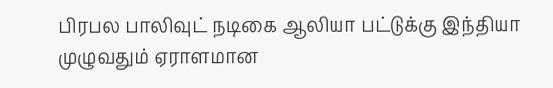பிரபல பாலிவுட் நடிகை ஆலியா பட்டுக்கு இந்தியா முழுவதும் ஏராளமான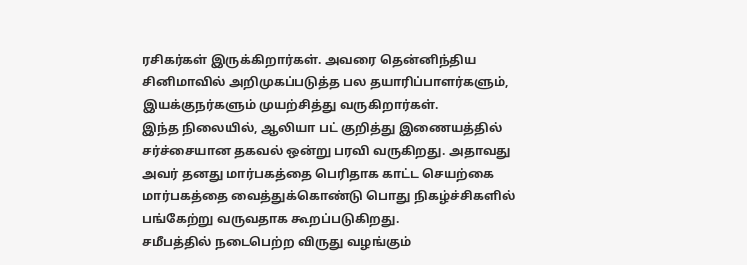ரசிகர்கள் இருக்கிறார்கள். அவரை தென்னிந்திய சினிமாவில் அறிமுகப்படுத்த பல தயாரிப்பாளர்களும், இயக்குநர்களும் முயற்சித்து வருகிறார்கள்.
இந்த நிலையில், ஆலியா பட் குறித்து இணையத்தில் சர்ச்சையான தகவல் ஒன்று பரவி வருகிறது. அதாவது அவர் தனது மார்பகத்தை பெரிதாக காட்ட செயற்கை மார்பகத்தை வைத்துக்கொண்டு பொது நிகழ்ச்சிகளில் பங்கேற்று வருவதாக கூறப்படுகிறது.
சமீபத்தில் நடைபெற்ற விருது வழங்கும்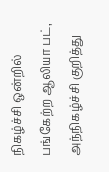நிகழ்ச்சி ஒன்றில் பங்கேற்ற ஆலியா பட், அந்நிகழ்ச்சி குறித்து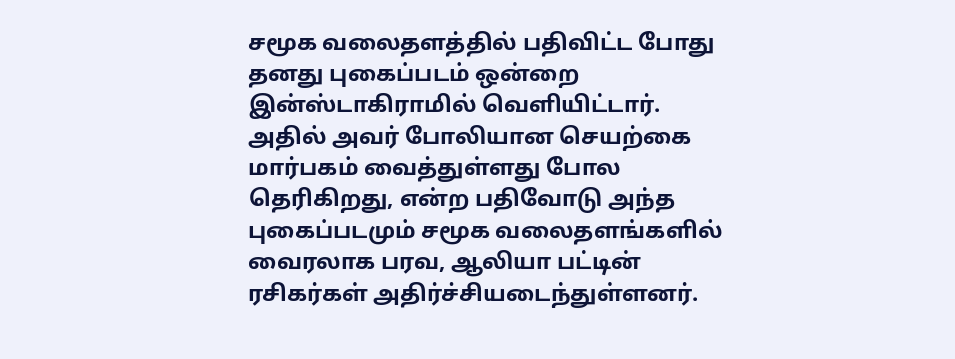சமூக வலைதளத்தில் பதிவிட்ட போது தனது புகைப்படம் ஒன்றை இன்ஸ்டாகிராமில் வெளியிட்டார். அதில் அவர் போலியான செயற்கை மார்பகம் வைத்துள்ளது போல தெரிகிறது, என்ற பதிவோடு அந்த புகைப்படமும் சமூக வலைதளங்களில் வைரலாக பரவ, ஆலியா பட்டின் ரசிகர்கள் அதிர்ச்சியடைந்துள்ளனர்.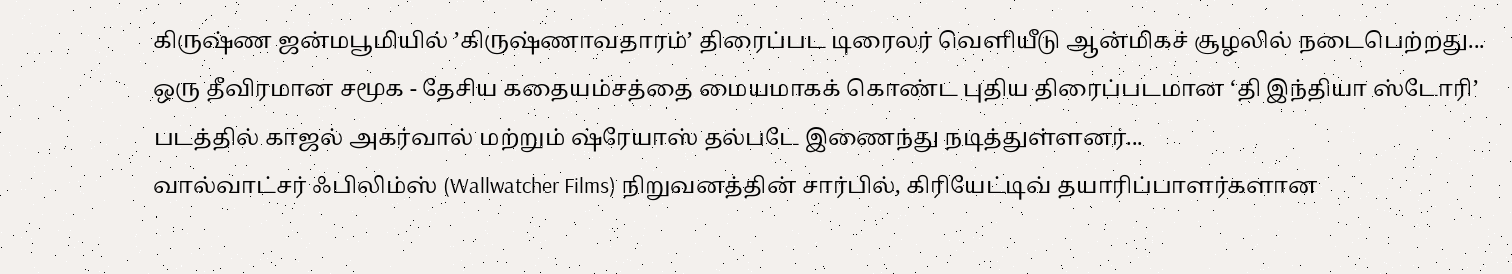கிருஷ்ண ஜன்மபூமியில் ’கிருஷ்ணாவதாரம்’ திரைப்பட டிரைலர் வெளியீடு ஆன்மிகச் சூழலில் நடைபெற்றது...
ஒரு தீவிரமான சமூக - தேசிய கதையம்சத்தை மையமாகக் கொண்ட புதிய திரைப்படமான ‘தி இந்தியா ஸ்டோரி’ படத்தில் காஜல் அகர்வால் மற்றும் ஷ்ரேயாஸ் தல்படே இணைந்து நடித்துள்ளனர்...
வால்வாட்சர் ஃபிலிம்ஸ் (Wallwatcher Films) நிறுவனத்தின் சார்பில், கிரியேட்டிவ் தயாரிப்பாளர்களான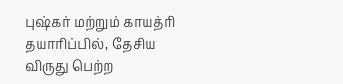புஷ்கர் மற்றும் காயத்ரி தயாரிப்பில், தேசிய விருது பெற்ற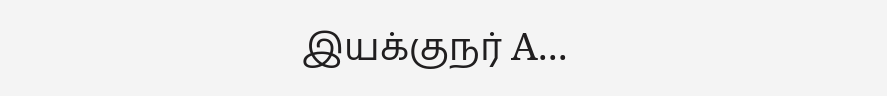இயக்குநர் A...